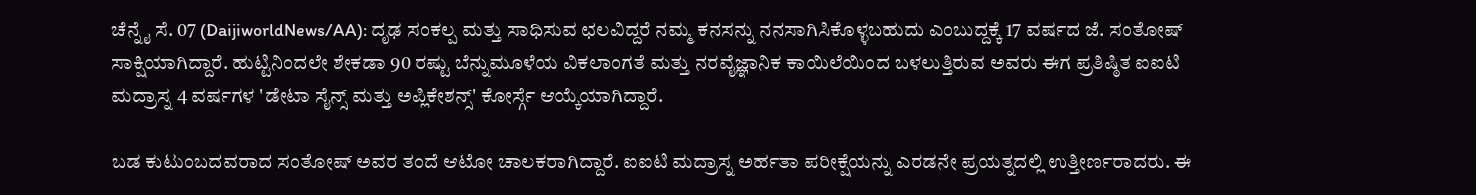ಚೆನ್ನೈ ಸೆ. 07 (DaijiworldNews/AA): ದೃಢ ಸಂಕಲ್ಪ ಮತ್ತು ಸಾಧಿಸುವ ಛಲವಿದ್ದರೆ ನಮ್ಮ ಕನಸನ್ನು ನನಸಾಗಿಸಿಕೊಳ್ಳಬಹುದು ಎಂಬುದ್ದಕ್ಕೆ 17 ವರ್ಷದ ಜೆ. ಸಂತೋಷ್ ಸಾಕ್ಷಿಯಾಗಿದ್ದಾರೆ. ಹುಟ್ಟಿನಿಂದಲೇ ಶೇಕಡಾ 90 ರಷ್ಟು ಬೆನ್ನುಮೂಳೆಯ ವಿಕಲಾಂಗತೆ ಮತ್ತು ನರವೈಜ್ಞಾನಿಕ ಕಾಯಿಲೆಯಿಂದ ಬಳಲುತ್ತಿರುವ ಅವರು ಈಗ ಪ್ರತಿಷ್ಠಿತ ಐಐಟಿ ಮದ್ರಾಸ್ನ 4 ವರ್ಷಗಳ 'ಡೇಟಾ ಸೈನ್ಸ್ ಮತ್ತು ಅಪ್ಲಿಕೇಶನ್ಸ್' ಕೋರ್ಸ್ಗೆ ಆಯ್ಕೆಯಾಗಿದ್ದಾರೆ.

ಬಡ ಕುಟುಂಬದವರಾದ ಸಂತೋಷ್ ಅವರ ತಂದೆ ಆಟೋ ಚಾಲಕರಾಗಿದ್ದಾರೆ. ಐಐಟಿ ಮದ್ರಾಸ್ನ ಅರ್ಹತಾ ಪರೀಕ್ಷೆಯನ್ನು ಎರಡನೇ ಪ್ರಯತ್ನದಲ್ಲಿ ಉತ್ತೀರ್ಣರಾದರು. ಈ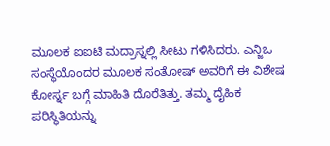ಮೂಲಕ ಐಐಟಿ ಮದ್ರಾಸ್ನಲ್ಲಿ ಸೀಟು ಗಳಿಸಿದರು. ಎನ್ಜಿಒ ಸಂಸ್ಥೆಯೊಂದರ ಮೂಲಕ ಸಂತೋಷ್ ಅವರಿಗೆ ಈ ವಿಶೇಷ ಕೋರ್ಸ್ನ ಬಗ್ಗೆ ಮಾಹಿತಿ ದೊರೆತಿತ್ತು. ತಮ್ಮ ದೈಹಿಕ ಪರಿಸ್ಥಿತಿಯನ್ನು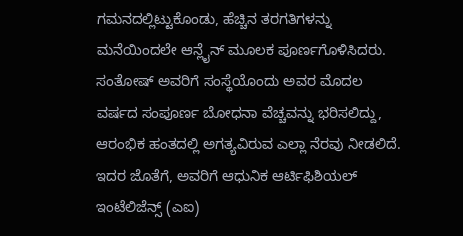ಗಮನದಲ್ಲಿಟ್ಟುಕೊಂಡು, ಹೆಚ್ಚಿನ ತರಗತಿಗಳನ್ನು ಮನೆಯಿಂದಲೇ ಆನ್ಲೈನ್ ಮೂಲಕ ಪೂರ್ಣಗೊಳಿಸಿದರು.
ಸಂತೋಷ್ ಅವರಿಗೆ ಸಂಸ್ಥೆಯೊಂದು ಅವರ ಮೊದಲ ವರ್ಷದ ಸಂಪೂರ್ಣ ಬೋಧನಾ ವೆಚ್ಚವನ್ನು ಭರಿಸಲಿದ್ದು, ಆರಂಭಿಕ ಹಂತದಲ್ಲಿ ಅಗತ್ಯವಿರುವ ಎಲ್ಲಾ ನೆರವು ನೀಡಲಿದೆ. ಇದರ ಜೊತೆಗೆ, ಅವರಿಗೆ ಆಧುನಿಕ ಆರ್ಟಿಫಿಶಿಯಲ್ ಇಂಟೆಲಿಜೆನ್ಸ್ (ಎಐ)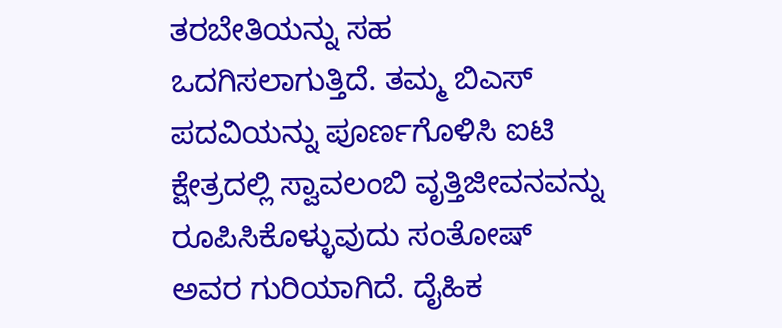ತರಬೇತಿಯನ್ನು ಸಹ ಒದಗಿಸಲಾಗುತ್ತಿದೆ. ತಮ್ಮ ಬಿಎಸ್ ಪದವಿಯನ್ನು ಪೂರ್ಣಗೊಳಿಸಿ ಐಟಿ ಕ್ಷೇತ್ರದಲ್ಲಿ ಸ್ವಾವಲಂಬಿ ವೃತ್ತಿಜೀವನವನ್ನು ರೂಪಿಸಿಕೊಳ್ಳುವುದು ಸಂತೋಷ್ ಅವರ ಗುರಿಯಾಗಿದೆ. ದೈಹಿಕ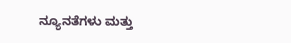ನ್ಯೂನತೆಗಳು ಮತ್ತು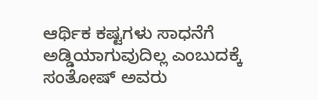ಆರ್ಥಿಕ ಕಷ್ಟಗಳು ಸಾಧನೆಗೆ ಅಡ್ಡಿಯಾಗುವುದಿಲ್ಲ ಎಂಬುದಕ್ಕೆ ಸಂತೋಷ್ ಅವರು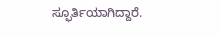ಸ್ಫೂರ್ತಿಯಾಗಿದ್ದಾರೆ.